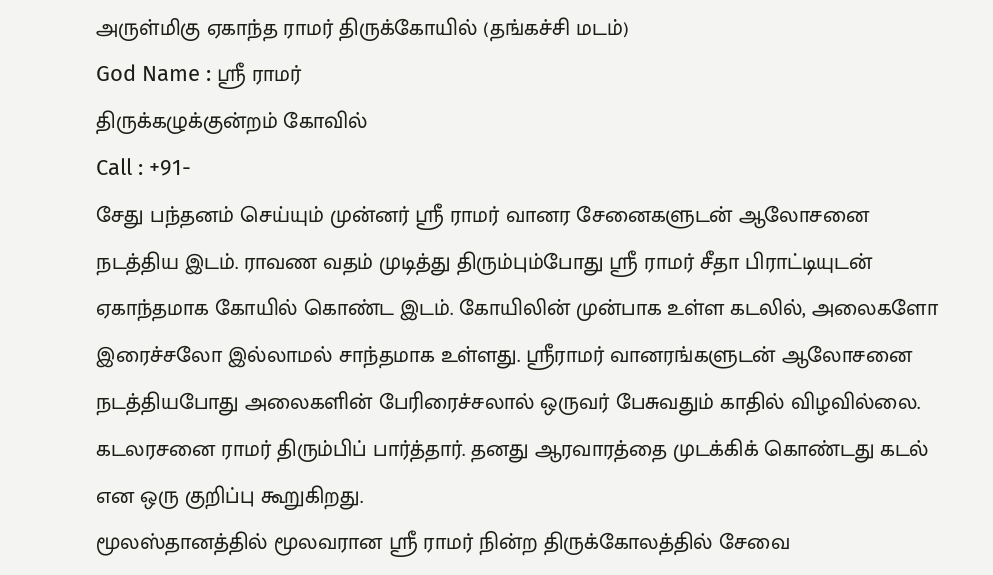அருள்மிகு ஏகாந்த ராமர் திருக்கோயில் (தங்கச்சி மடம்)
God Name : ஸ்ரீ ராமர்
திருக்கழுக்குன்றம் கோவில்
Call : +91-
சேது பந்தனம் செய்யும் முன்னர் ஸ்ரீ ராமர் வானர சேனைகளுடன் ஆலோசனை நடத்திய இடம். ராவண வதம் முடித்து திரும்பும்போது ஸ்ரீ ராமர் சீதா பிராட்டியுடன் ஏகாந்தமாக கோயில் கொண்ட இடம். கோயிலின் முன்பாக உள்ள கடலில், அலைகளோ இரைச்சலோ இல்லாமல் சாந்தமாக உள்ளது. ஸ்ரீராமர் வானரங்களுடன் ஆலோசனை நடத்தியபோது அலைகளின் பேரிரைச்சலால் ஒருவர் பேசுவதும் காதில் விழவில்லை. கடலரசனை ராமர் திரும்பிப் பார்த்தார். தனது ஆரவாரத்தை முடக்கிக் கொண்டது கடல் என ஒரு குறிப்பு கூறுகிறது.
மூலஸ்தானத்தில் மூலவரான ஸ்ரீ ராமர் நின்ற திருக்கோலத்தில் சேவை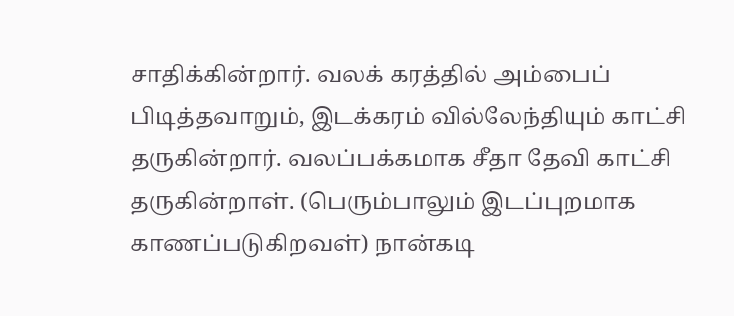சாதிக்கின்றார். வலக் கரத்தில் அம்பைப் பிடித்தவாறும், இடக்கரம் வில்லேந்தியும் காட்சி தருகின்றார். வலப்பக்கமாக சீதா தேவி காட்சி தருகின்றாள். (பெரும்பாலும் இடப்புறமாக காணப்படுகிறவள்) நான்கடி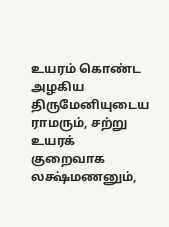உயரம் கொண்ட அழகிய திருமேனியுடைய ராமரும், சற்று உயரக் குறைவாக லக்ஷ்மணனும்,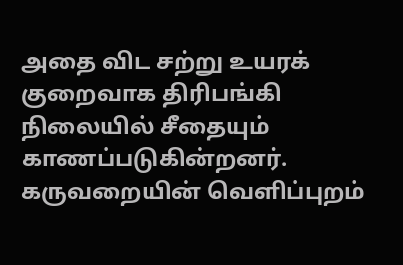அதை விட சற்று உயரக் குறைவாக திரிபங்கி நிலையில் சீதையும் காணப்படுகின்றனர். கருவறையின் வெளிப்புறம்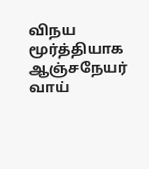விநய மூர்த்தியாக ஆஞ்சநேயர் வாய்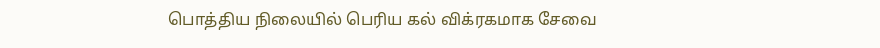பொத்திய நிலையில் பெரிய கல் விக்ரகமாக சேவை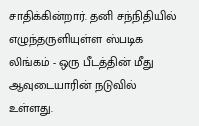சாதிக்கின்றார். தனி சந்நிதியில் எழுந்தருளியுள்ள ஸ்படிக லிங்கம் - ஒரு பீடத்தின் மீது ஆவுடையாரின் நடுவில் உள்ளது.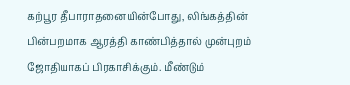கற்பூர தீபாராதனையின்போது, லிங்கத்தின் பின்பறமாக ஆரத்தி காண்பித்தால் முன்புறம் ஜோதியாகப் பிரகாசிக்கும். மீண்டும்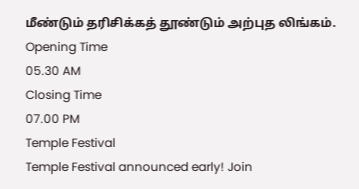மீண்டும் தரிசிக்கத் தூண்டும் அற்புத லிங்கம்.
Opening Time
05.30 AM
Closing Time
07.00 PM
Temple Festival
Temple Festival announced early! Join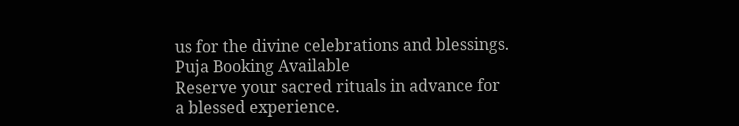us for the divine celebrations and blessings.
Puja Booking Available
Reserve your sacred rituals in advance for a blessed experience.